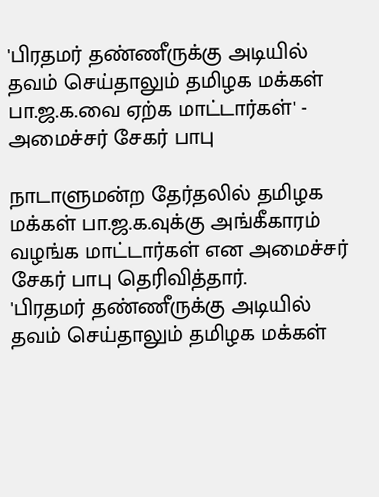'பிரதமர் தண்ணீருக்கு அடியில் தவம் செய்தாலும் தமிழக மக்கள் பா.ஜ.க.வை ஏற்க மாட்டார்கள்' - அமைச்சர் சேகர் பாபு

நாடாளுமன்ற தேர்தலில் தமிழக மக்கள் பா.ஜ.க.வுக்கு அங்கீகாரம் வழங்க மாட்டார்கள் என அமைச்சர் சேகர் பாபு தெரிவித்தார்.
'பிரதமர் தண்ணீருக்கு அடியில் தவம் செய்தாலும் தமிழக மக்கள்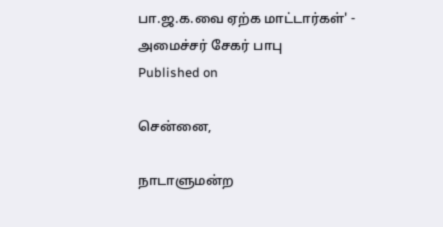பா.ஜ.க.வை ஏற்க மாட்டார்கள்' - அமைச்சர் சேகர் பாபு
Published on

சென்னை,

நாடாளுமன்ற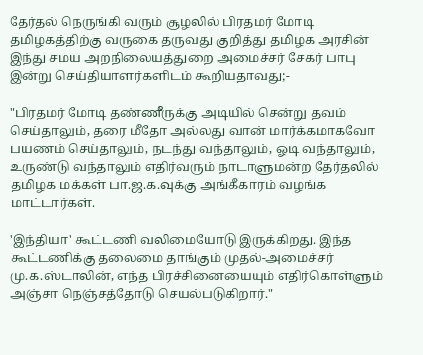தேர்தல் நெருங்கி வரும் சூழலில் பிரதமர் மோடி தமிழகத்திற்கு வருகை தருவது குறித்து தமிழக அரசின் இந்து சமய அறநிலையத்துறை அமைச்சர் சேகர் பாபு இன்று செய்தியாளர்களிடம் கூறியதாவது;-

"பிரதமர் மோடி தண்ணீருக்கு அடியில் சென்று தவம் செய்தாலும், தரை மீதோ அல்லது வான் மார்க்கமாகவோ பயணம் செய்தாலும், நடந்து வந்தாலும், ஓடி வந்தாலும், உருண்டு வந்தாலும் எதிர்வரும் நாடாளுமன்ற தேர்தலில் தமிழக மக்கள் பா.ஜ.க.வுக்கு அங்கீகாரம் வழங்க மாட்டார்கள்.

'இந்தியா' கூட்டணி வலிமையோடு இருக்கிறது. இந்த கூட்டணிக்கு தலைமை தாங்கும் முதல்-அமைச்சர் மு.க.ஸ்டாலின், எந்த பிரச்சினையையும் எதிர்கொள்ளும் அஞ்சா நெஞ்சத்தோடு செயல்படுகிறார்."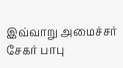இவ்வாறு அமைச்சர் சேகர் பாபு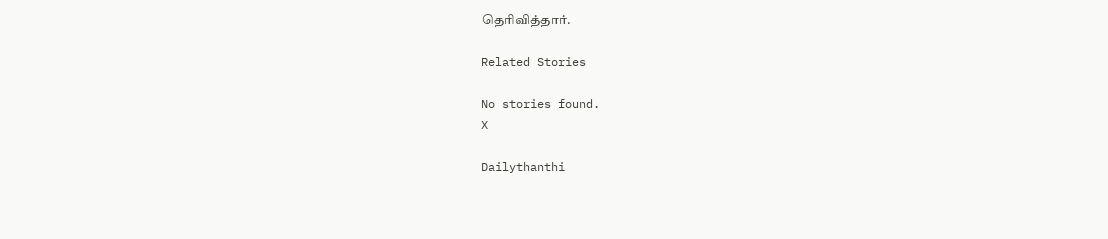தெரிவித்தார்.

Related Stories

No stories found.
X

Dailythanthi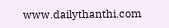www.dailythanthi.com